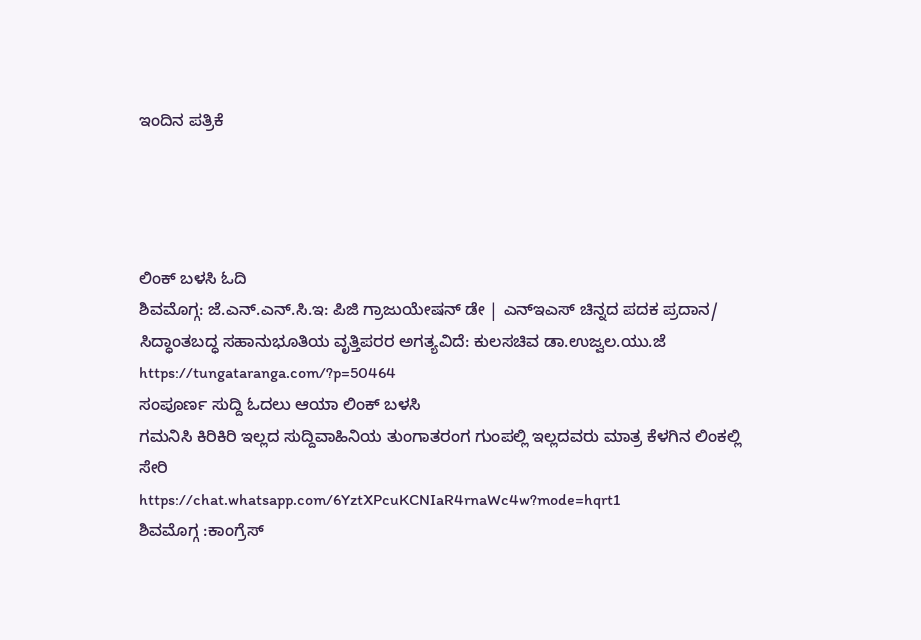ಇಂದಿನ ಪತ್ರಿಕೆ




ಲಿಂಕ್ ಬಳಸಿ ಓದಿ
ಶಿವಮೊಗ್ಗ: ಜೆ.ಎನ್.ಎನ್.ಸಿ.ಇ: ಪಿಜಿ ಗ್ರಾಜುಯೇಷನ್ ಡೇ | ಎನ್ಇಎಸ್ ಚಿನ್ನದ ಪದಕ ಪ್ರದಾನ/ ಸಿದ್ಧಾಂತಬದ್ಧ ಸಹಾನುಭೂತಿಯ ವೃತ್ತಿಪರರ ಅಗತ್ಯವಿದೆ: ಕುಲಸಚಿವ ಡಾ.ಉಜ್ವಲ.ಯು.ಜೆ https://tungataranga.com/?p=50464
ಸಂಪೂರ್ಣ ಸುದ್ದಿ ಓದಲು ಆಯಾ ಲಿಂಕ್ ಬಳಸಿ
ಗಮನಿಸಿ ಕಿರಿಕಿರಿ ಇಲ್ಲದ ಸುದ್ದಿವಾಹಿನಿಯ ತುಂಗಾತರಂಗ ಗುಂಪಲ್ಲಿ ಇಲ್ಲದವರು ಮಾತ್ರ ಕೆಳಗಿನ ಲಿಂಕಲ್ಲಿ ಸೇರಿ
https://chat.whatsapp.com/6YztXPcuKCNIaR4rnaWc4w?mode=hqrt1
ಶಿವಮೊಗ್ಗ :ಕಾಂಗ್ರೆಸ್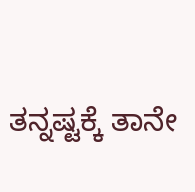ತನ್ನಷ್ಟಕ್ಕೆ ತಾನೇ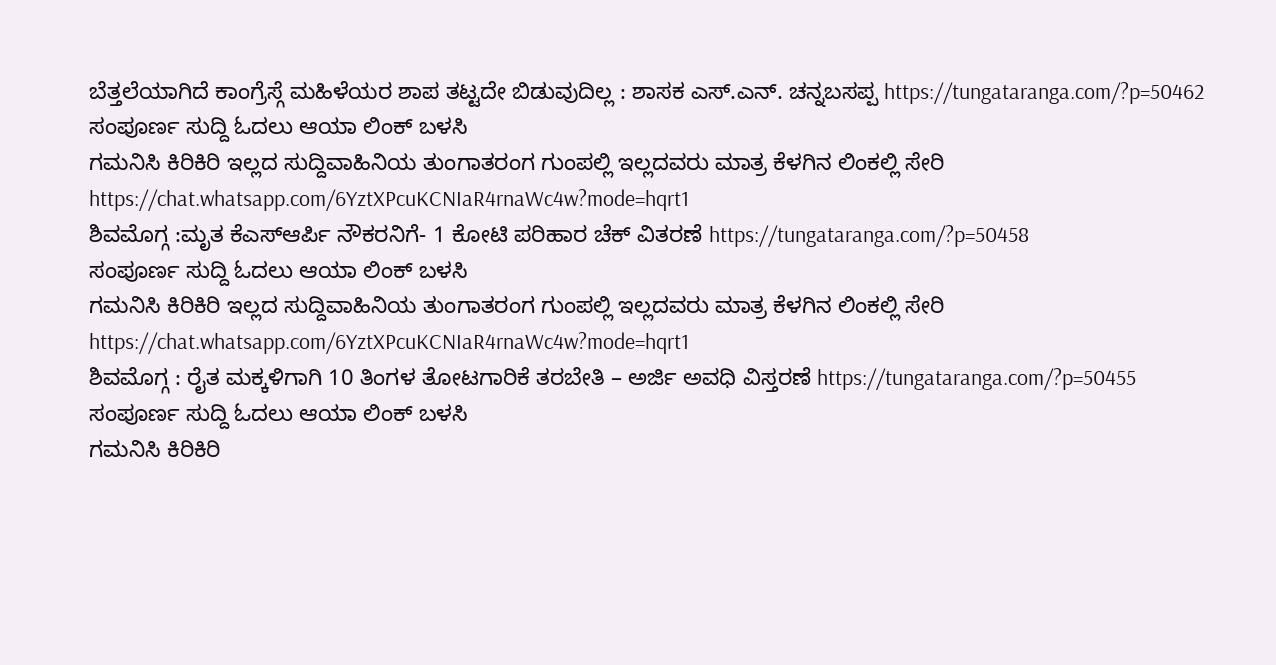ಬೆತ್ತಲೆಯಾಗಿದೆ ಕಾಂಗ್ರೆಸ್ಗೆ ಮಹಿಳೆಯರ ಶಾಪ ತಟ್ಟದೇ ಬಿಡುವುದಿಲ್ಲ : ಶಾಸಕ ಎಸ್.ಎನ್. ಚನ್ನಬಸಪ್ಪ https://tungataranga.com/?p=50462
ಸಂಪೂರ್ಣ ಸುದ್ದಿ ಓದಲು ಆಯಾ ಲಿಂಕ್ ಬಳಸಿ
ಗಮನಿಸಿ ಕಿರಿಕಿರಿ ಇಲ್ಲದ ಸುದ್ದಿವಾಹಿನಿಯ ತುಂಗಾತರಂಗ ಗುಂಪಲ್ಲಿ ಇಲ್ಲದವರು ಮಾತ್ರ ಕೆಳಗಿನ ಲಿಂಕಲ್ಲಿ ಸೇರಿ
https://chat.whatsapp.com/6YztXPcuKCNIaR4rnaWc4w?mode=hqrt1
ಶಿವಮೊಗ್ಗ :ಮೃತ ಕೆಎಸ್ಆರ್ಪಿ ನೌಕರನಿಗೆ- 1 ಕೋಟಿ ಪರಿಹಾರ ಚೆಕ್ ವಿತರಣೆ https://tungataranga.com/?p=50458
ಸಂಪೂರ್ಣ ಸುದ್ದಿ ಓದಲು ಆಯಾ ಲಿಂಕ್ ಬಳಸಿ
ಗಮನಿಸಿ ಕಿರಿಕಿರಿ ಇಲ್ಲದ ಸುದ್ದಿವಾಹಿನಿಯ ತುಂಗಾತರಂಗ ಗುಂಪಲ್ಲಿ ಇಲ್ಲದವರು ಮಾತ್ರ ಕೆಳಗಿನ ಲಿಂಕಲ್ಲಿ ಸೇರಿ
https://chat.whatsapp.com/6YztXPcuKCNIaR4rnaWc4w?mode=hqrt1
ಶಿವಮೊಗ್ಗ : ರೈತ ಮಕ್ಕಳಿಗಾಗಿ 10 ತಿಂಗಳ ತೋಟಗಾರಿಕೆ ತರಬೇತಿ – ಅರ್ಜಿ ಅವಧಿ ವಿಸ್ತರಣೆ https://tungataranga.com/?p=50455
ಸಂಪೂರ್ಣ ಸುದ್ದಿ ಓದಲು ಆಯಾ ಲಿಂಕ್ ಬಳಸಿ
ಗಮನಿಸಿ ಕಿರಿಕಿರಿ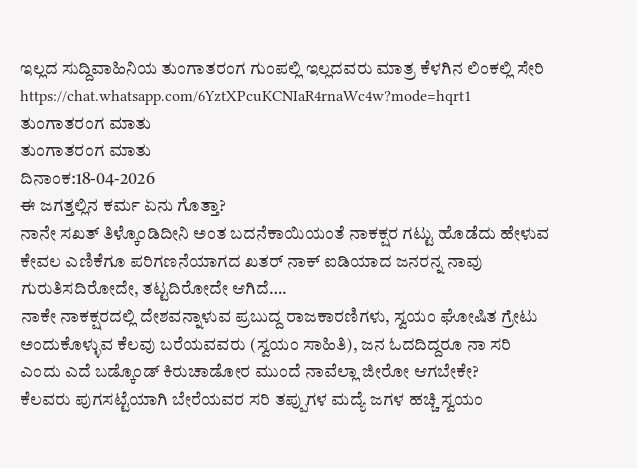ಇಲ್ಲದ ಸುದ್ದಿವಾಹಿನಿಯ ತುಂಗಾತರಂಗ ಗುಂಪಲ್ಲಿ ಇಲ್ಲದವರು ಮಾತ್ರ ಕೆಳಗಿನ ಲಿಂಕಲ್ಲಿ ಸೇರಿ
https://chat.whatsapp.com/6YztXPcuKCNIaR4rnaWc4w?mode=hqrt1
ತುಂಗಾತರಂಗ ಮಾತು
ತುಂಗಾತರಂಗ ಮಾತು
ದಿನಾಂಕ:18-04-2026
ಈ ಜಗತ್ತಲ್ಲಿನ ಕರ್ಮ ಏನು ಗೊತ್ತಾ?
ನಾನೇ ಸಖತ್ ತಿಳ್ಕೊಂಡಿದೀನಿ ಅಂತ ಬದನೆಕಾಯಿಯಂತೆ ನಾಕಕ್ಷರ ಗಟ್ಟು ಹೊಡೆದು ಹೇಳುವ ಕೇವಲ ಎಣಿಕೆಗೂ ಪರಿಗಣನೆಯಾಗದ ಖತರ್ ನಾಕ್ ಐಡಿಯಾದ ಜನರನ್ನ ನಾವು ಗುರುತಿಸದಿರೋದೇ, ತಟ್ಟದಿರೋದೇ ಆಗಿದೆ….
ನಾಕೇ ನಾಕಕ್ಷರದಲ್ಲಿ ದೇಶವನ್ನಾಳುವ ಪ್ರಬುದ್ದ ರಾಜಕಾರಣಿಗಳು, ಸ್ವಯಂ ಘೋಷಿತ ಗ್ರೇಟು ಅಂದುಕೊಳ್ಳುವ ಕೆಲವು ಬರೆಯವವರು (ಸ್ವಯಂ ಸಾಹಿತಿ), ಜನ ಓದದಿದ್ದರೂ ನಾ ಸರಿ ಎಂದು ಎದೆ ಬಡ್ಕೊಂಡ್ ಕಿರುಚಾಡೋರ ಮುಂದೆ ನಾವೆಲ್ಲಾ ಜೀರೋ ಆಗಬೇಕೇ?
ಕೆಲವರು ಪುಗಸಟ್ಟೆಯಾಗಿ ಬೇರೆಯವರ ಸರಿ ತಪ್ಪುಗಳ ಮದ್ಯೆ ಜಗಳ ಹಚ್ಚಿ ಸ್ವಯಂ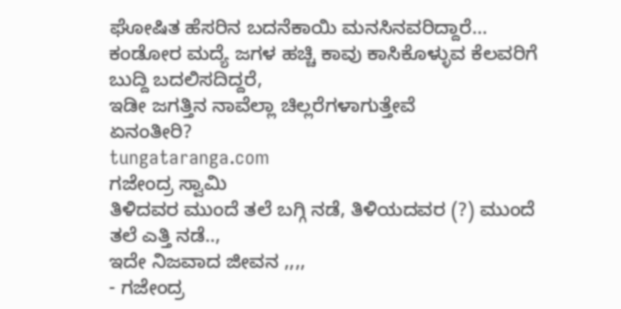ಘೋಷಿತ ಹೆಸರಿನ ಬದನೆಕಾಯಿ ಮನಸಿನವರಿದ್ದಾರೆ…
ಕಂಡೋರ ಮದ್ಯೆ ಜಗಳ ಹಚ್ಚಿ ಕಾವು ಕಾಸಿಕೊಳ್ಳುವ ಕೆಲವರಿಗೆ ಬುದ್ದಿ ಬದಲಿಸದಿದ್ದರೆ,
ಇಡೀ ಜಗತ್ತಿನ ನಾವೆಲ್ಲಾ ಚಿಲ್ಲರೆಗಳಾಗುತ್ತೇವೆ
ಏನಂತೀರಿ?
tungataranga.com
ಗಜೇಂದ್ರ ಸ್ವಾಮಿ
ತಿಳಿದವರ ಮುಂದೆ ತಲೆ ಬಗ್ಗಿ ನಡೆ, ತಿಳಿಯದವರ (?) ಮುಂದೆ ತಲೆ ಎತ್ತಿ ನಡೆ..,
ಇದೇ ನಿಜವಾದ ಜೀವನ ,,,,
- ಗಜೇಂದ್ರ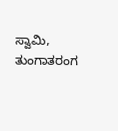ಸ್ವಾಮಿ, ತುಂಗಾತರಂಗ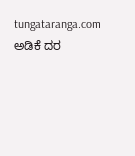tungataranga.com
ಅಡಿಕೆ ದರ